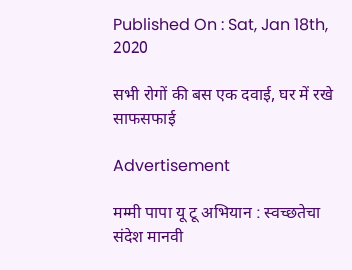Published On : Sat, Jan 18th, 2020

सभी रोगों की बस एक दवाई, घर में रखे साफसफाई

Advertisement

मम्मी पापा यू टू अभियान : स्वच्छतेचा संदेश मानवी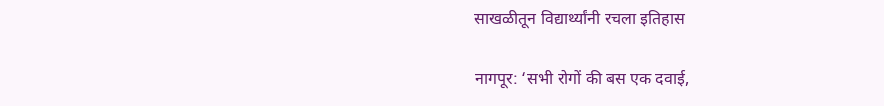साखळीतून विद्यार्थ्यांनी रचला इतिहास

नागपूर: ‘सभी रोगों की बस एक दवाई,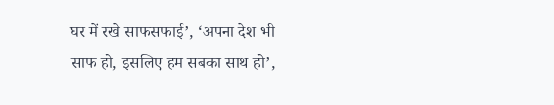घर में रखे साफसफाई’, ‘अपना देश भी साफ हो, इसलिए हम सबका साथ हो’,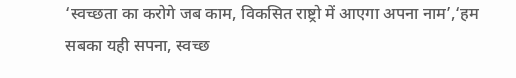‘स्वच्छता का करोगे जब काम, विकसित राष्ट्रो में आएगा अपना नाम’,‘हम सबका यही सपना, स्वच्छ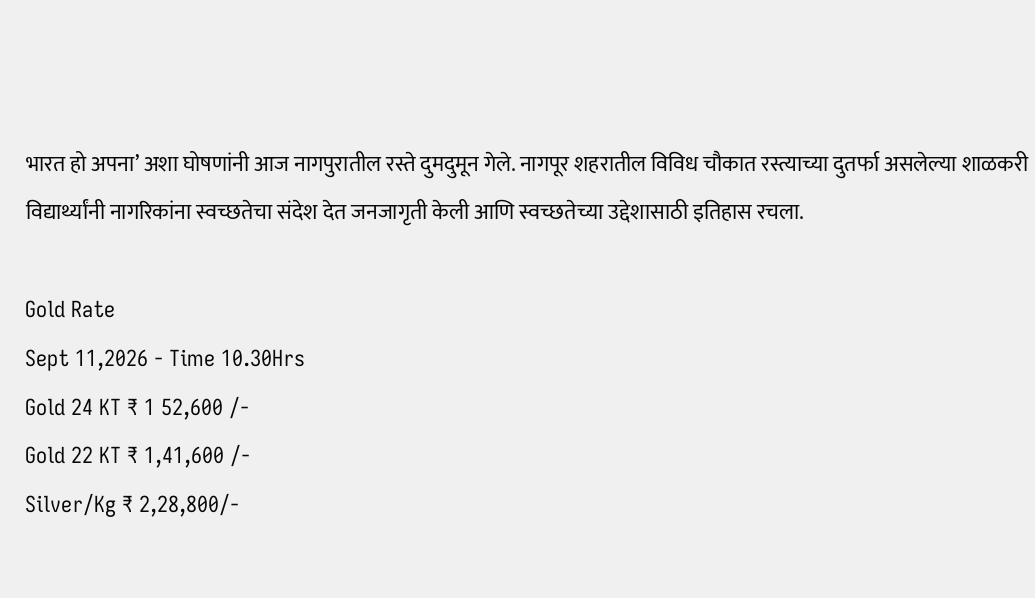भारत हो अपना’ अशा घोषणांनी आज नागपुरातील रस्ते दुमदुमून गेले. नागपूर शहरातील विविध चौकात रस्त्याच्या दुतर्फा असलेल्या शाळकरी विद्यार्थ्यांनी नागरिकांना स्वच्छतेचा संदेश देत जनजागृती केली आणि स्वच्छतेच्या उद्देशासाठी इतिहास रचला.

Gold Rate
Sept 11,2026 - Time 10.30Hrs
Gold 24 KT ₹ 1 52,600 /-
Gold 22 KT ₹ 1,41,600 /-
Silver/Kg ₹ 2,28,800/-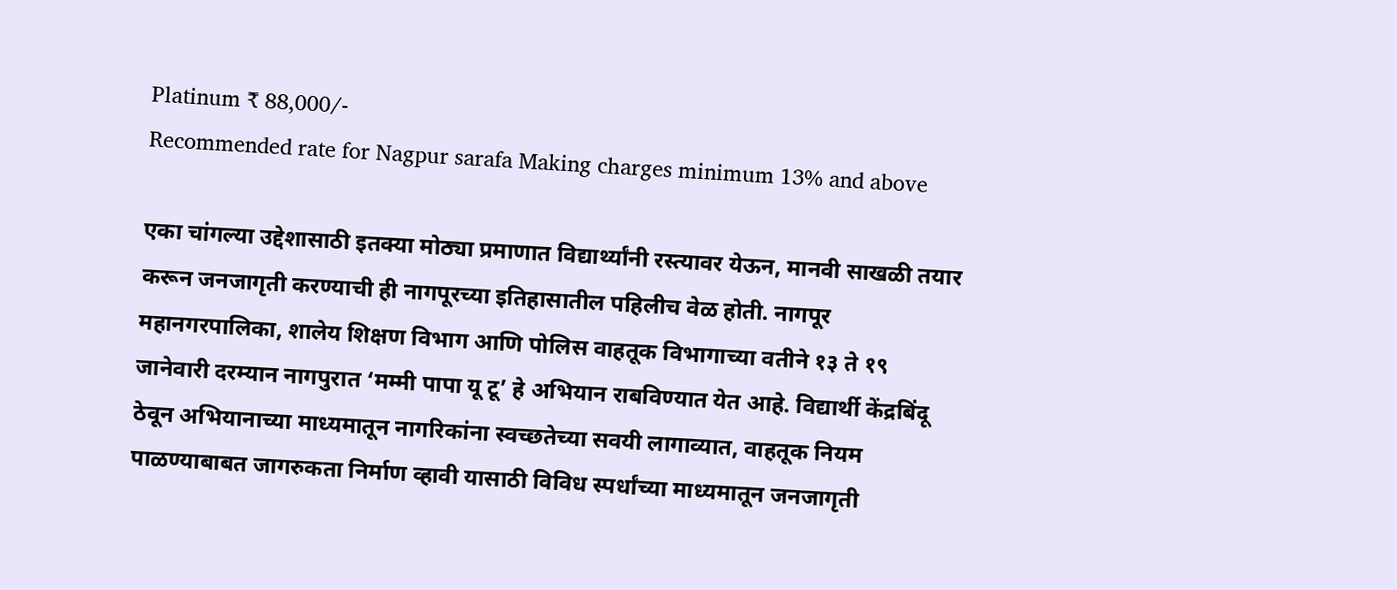Platinum ₹ 88,000/-
Recommended rate for Nagpur sarafa Making charges minimum 13% and above

एका चांगल्या उद्देशासाठी इतक्या मोठ्या प्रमाणात विद्यार्थ्यांनी रस्त्यावर येऊन, मानवी साखळी तयार करून जनजागृती करण्याची ही नागपूरच्या इतिहासातील पहिलीच वेळ होती. नागपूर महानगरपालिका, शालेय शिक्षण विभाग आणि पोलिस वाहतूक विभागाच्या वतीने १३ ते १९ जानेवारी दरम्यान नागपुरात ‘मम्मी पापा यू टू’ हे अभियान राबविण्यात येत आहे. विद्यार्थी केंद्रबिंदू ठेवून अभियानाच्या माध्यमातून नागरिकांना स्वच्छतेच्या सवयी लागाव्यात, वाहतूक नियम पाळण्याबाबत जागरुकता निर्माण व्हावी यासाठी विविध स्पर्धांच्या माध्यमातून जनजागृती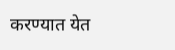करण्यात येत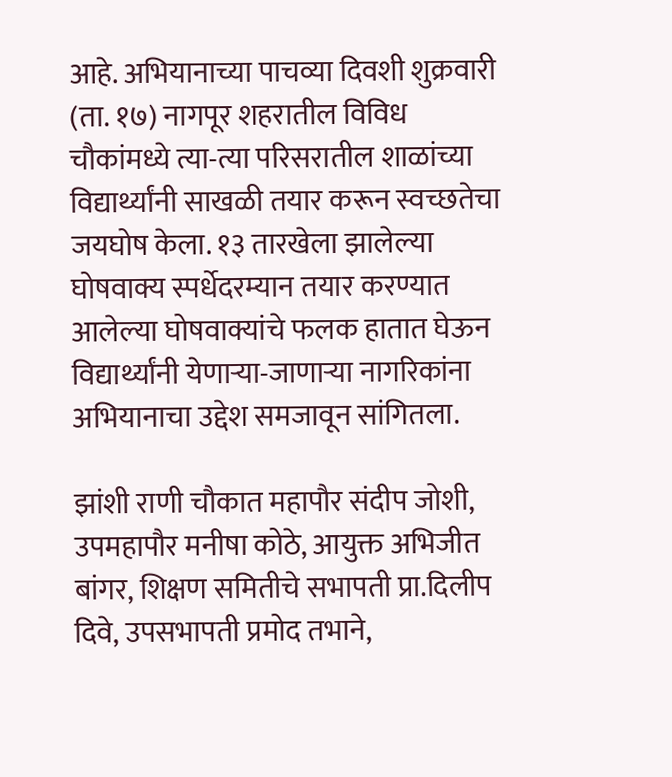आहे. अभियानाच्या पाचव्या दिवशी शुक्रवारी (ता. १७) नागपूर शहरातील विविध चौकांमध्ये त्या-त्या परिसरातील शाळांच्या विद्यार्थ्यांनी साखळी तयार करून स्वच्छतेचा जयघोष केला. १३ तारखेला झालेल्या घोषवाक्य स्पर्धेदरम्यान तयार करण्यात आलेल्या घोषवाक्यांचे फलक हातात घेऊन विद्यार्थ्यांनी येणाऱ्या-जाणाऱ्या नागरिकांना अभियानाचा उद्देश समजावून सांगितला.

झांशी राणी चौकात महापौर संदीप जोशी, उपमहापौर मनीषा कोठे, आयुक्त अभिजीत बांगर, शिक्षण समितीचे सभापती प्रा.दिलीप दिवे, उपसभापती प्रमोद तभाने,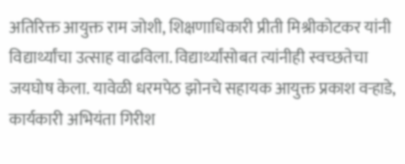अतिरिक्त आयुक्त राम जोशी, शिक्षणाधिकारी प्रीती मिश्रीकोटकर यांनी विद्यार्थ्यांचा उत्साह वाढविला. विद्यार्थ्यांसोबत त्यांनीही स्वच्छतेचा जयघोष केला. यावेळी धरमपेठ झोनचे सहायक आयुक्त प्रकाश वऱ्हाडे, कार्यकारी अभियंता गिरीश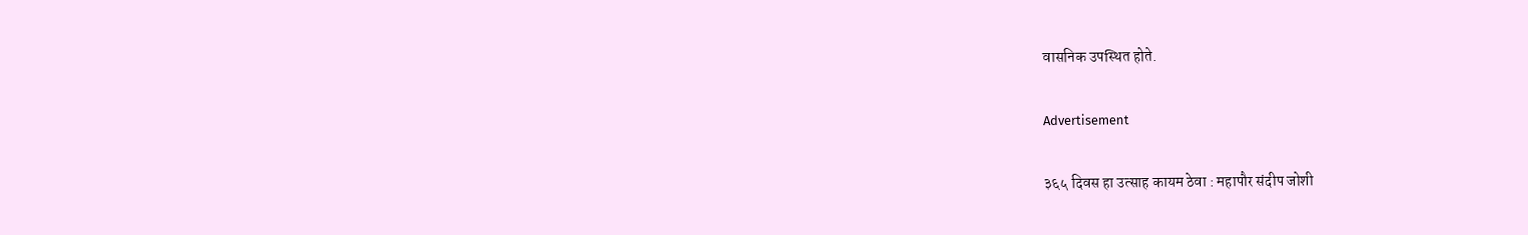वासनिक उपस्थित होते.

Advertisement

३६५ दिवस हा उत्साह कायम ठेवा : महापौर संदीप जोशी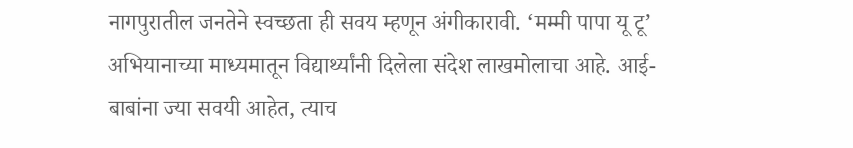नागपुरातील जनतेने स्वच्छता ही सवय म्हणून अंगीकारावी. ‘मम्मी पापा यू टू’ अभियानाच्या माध्यमातून विद्यार्थ्यांनी दिलेला संदेश लाखमोलाचा आहे. आई-बाबांना ज्या सवयी आहेत, त्याच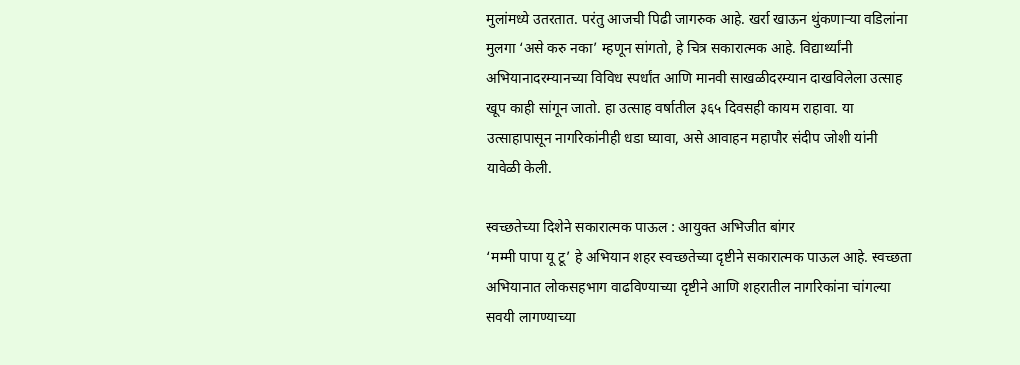मुलांमध्ये उतरतात. परंतु आजची पिढी जागरुक आहे. खर्रा खाऊन थुंकणाऱ्या वडिलांना मुलगा ‘असे करु नका’ म्हणून सांगतो, हे चित्र सकारात्मक आहे. विद्यार्थ्यांनी अभियानादरम्यानच्या विविध स्पर्धांत आणि मानवी साखळीदरम्यान दाखविलेला उत्साह खूप काही सांगून जातो. हा उत्साह वर्षातील ३६५ दिवसही कायम राहावा. या उत्साहापासून नागरिकांनीही धडा घ्यावा, असे आवाहन महापौर संदीप जोशी यांनी यावेळी केली.

स्वच्छतेच्या दिशेने सकारात्मक पाऊल : आयुक्त अभिजीत बांगर
‘मम्मी पापा यू टू’ हे अभियान शहर स्वच्छतेच्या दृष्टीने सकारात्मक पाऊल आहे. स्वच्छता अभियानात लोकसहभाग वाढविण्याच्या दृष्टीने आणि शहरातील नागरिकांना चांगल्या सवयी लागण्याच्या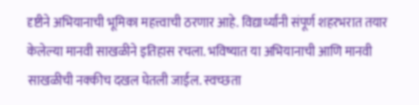दृष्टीने अभियानाची भूमिका महत्त्वाची ठरणार आहे. विद्यार्थ्यांनी संपूर्ण शहरभरात तयार केलेल्या मानवी साखळीने इतिहास रचला. भविष्यात या अभियानाची आणि मानवी साखळीची नक्कीच दखल घेतली जाईल. स्वच्छता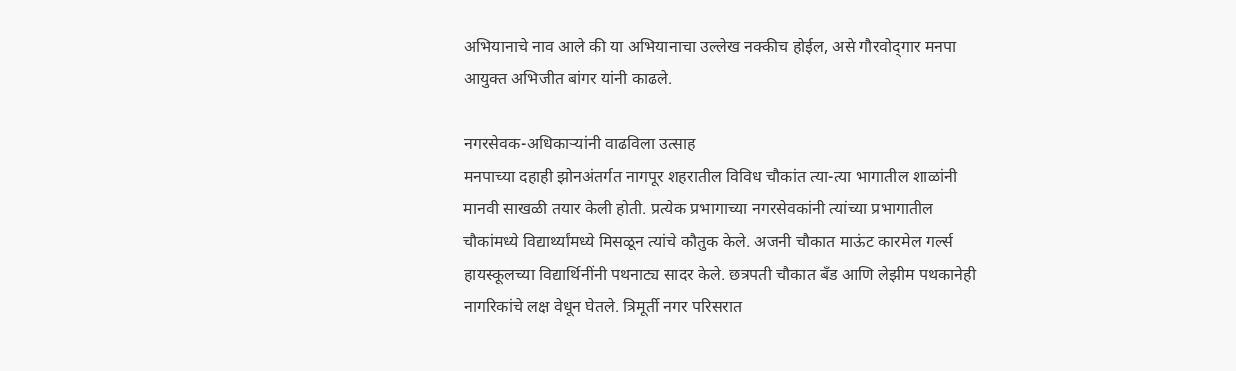अभियानाचे नाव आले की या अभियानाचा उल्लेख नक्कीच होईल, असे गौरवोद्‌गार मनपा आयुक्त अभिजीत बांगर यांनी काढले.

नगरसेवक-अधिकाऱ्यांनी वाढविला उत्साह
मनपाच्या दहाही झोनअंतर्गत नागपूर शहरातील विविध चौकांत त्या-त्या भागातील शाळांनी मानवी साखळी तयार केली होती. प्रत्येक प्रभागाच्या नगरसेवकांनी त्यांच्या प्रभागातील चौकांमध्ये विद्यार्थ्यांमध्ये मिसळून त्यांचे कौतुक केले. अजनी चौकात माऊंट कारमेल गर्ल्स हायस्कूलच्या विद्यार्थिनींनी पथनाट्य सादर केले. छत्रपती चौकात बँड आणि लेझीम पथकानेही नागरिकांचे लक्ष वेधून घेतले. त्रिमूर्ती नगर परिसरात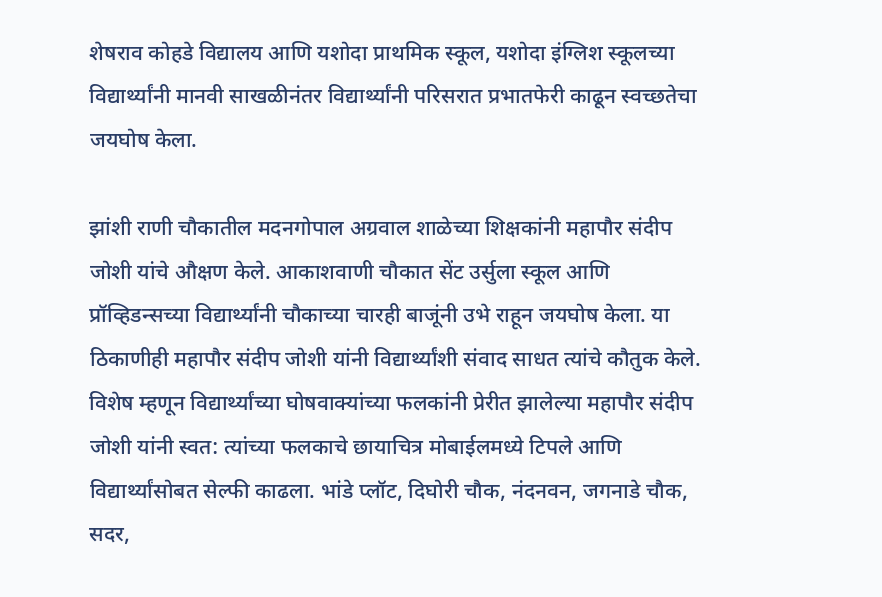शेषराव कोहडे विद्यालय आणि यशोदा प्राथमिक स्कूल, यशोदा इंग्लिश स्कूलच्या विद्यार्थ्यांनी मानवी साखळीनंतर विद्यार्थ्यांनी परिसरात प्रभातफेरी काढून स्वच्छतेचा जयघोष केला.

झांशी राणी चौकातील मदनगोपाल अग्रवाल शाळेच्या शिक्षकांनी महापौर संदीप जोशी यांचे औक्षण केले. आकाशवाणी चौकात सेंट उर्सुला स्कूल आणि प्रॉव्हिडन्सच्या विद्यार्थ्यांनी चौकाच्या चारही बाजूंनी उभे राहून जयघोष केला. या ठिकाणीही महापौर संदीप जोशी यांनी विद्यार्थ्यांशी संवाद साधत त्यांचे कौतुक केले. विशेष म्हणून विद्यार्थ्यांच्या घोषवाक्यांच्या फलकांनी प्रेरीत झालेल्या महापौर संदीप जोशी यांनी स्वत: त्यांच्या फलकाचे छायाचित्र मोबाईलमध्ये टिपले आणि विद्यार्थ्यांसोबत सेल्फी काढला. भांडे प्लॉट, दिघोरी चौक, नंदनवन, जगनाडे चौक, सदर,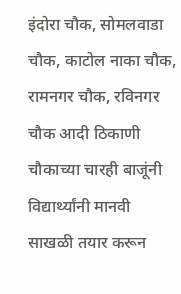इंदोरा चौक, सोमलवाडा चौक, काटोल नाका चौक, रामनगर चौक, रविनगर चौक आदी ठिकाणी चौकाच्या चारही बाजूंनी विद्यार्थ्यांनी मानवी साखळी तयार करून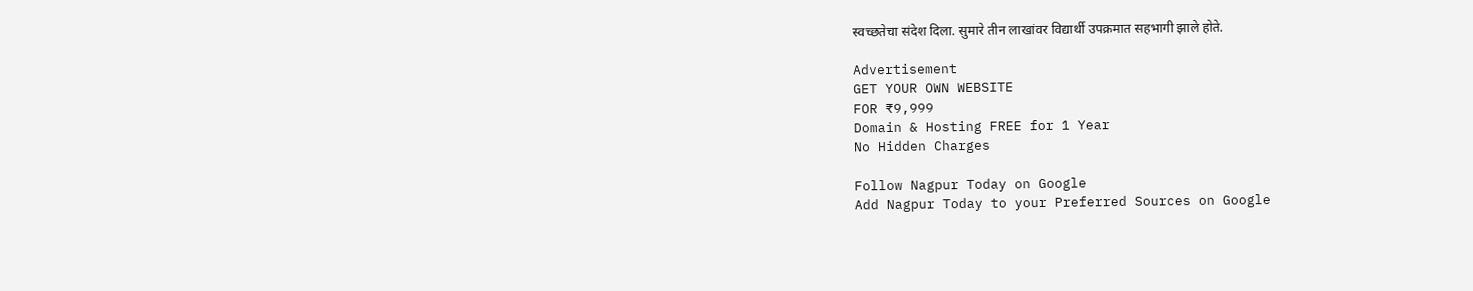स्वच्छतेचा संदेश दिला. सुमारे तीन लाखांवर विद्यार्थी उपक्रमात सहभागी झाले होते.

Advertisement
GET YOUR OWN WEBSITE
FOR ₹9,999
Domain & Hosting FREE for 1 Year
No Hidden Charges

Follow Nagpur Today on Google
Add Nagpur Today to your Preferred Sources on Google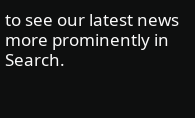to see our latest news more prominently in Search.